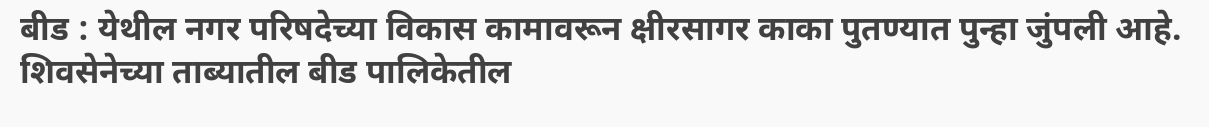बीड : येथील नगर परिषदेच्या विकास कामावरून क्षीरसागर काका पुतण्यात पुन्हा जुंपली आहे. शिवसेनेच्या ताब्यातील बीड पालिकेतील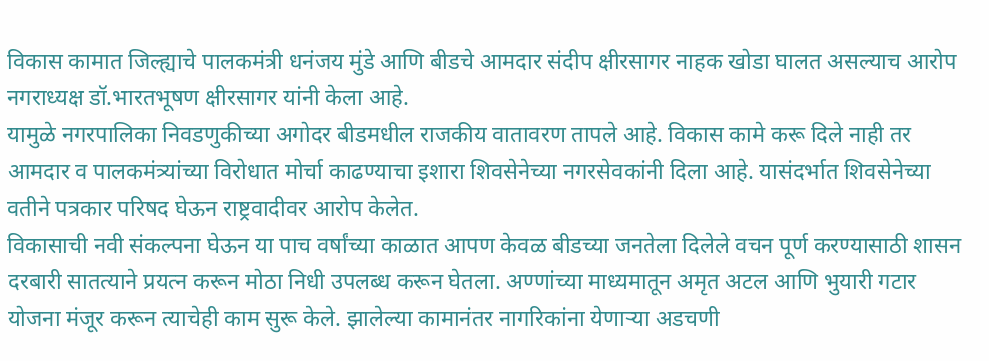विकास कामात जिल्ह्याचे पालकमंत्री धनंजय मुंडे आणि बीडचे आमदार संदीप क्षीरसागर नाहक खोडा घालत असल्याच आरोप नगराध्यक्ष डॉ.भारतभूषण क्षीरसागर यांनी केला आहे.
यामुळे नगरपालिका निवडणुकीच्या अगोदर बीडमधील राजकीय वातावरण तापले आहे. विकास कामे करू दिले नाही तर आमदार व पालकमंत्र्यांच्या विरोधात मोर्चा काढण्याचा इशारा शिवसेनेच्या नगरसेवकांनी दिला आहे. यासंदर्भात शिवसेनेच्या वतीने पत्रकार परिषद घेऊन राष्ट्रवादीवर आरोप केलेत.
विकासाची नवी संकल्पना घेऊन या पाच वर्षांच्या काळात आपण केवळ बीडच्या जनतेला दिलेले वचन पूर्ण करण्यासाठी शासन दरबारी सातत्याने प्रयत्न करून मोठा निधी उपलब्ध करून घेतला. अण्णांच्या माध्यमातून अमृत अटल आणि भुयारी गटार योजना मंजूर करून त्याचेही काम सुरू केले. झालेल्या कामानंतर नागरिकांना येणाऱ्या अडचणी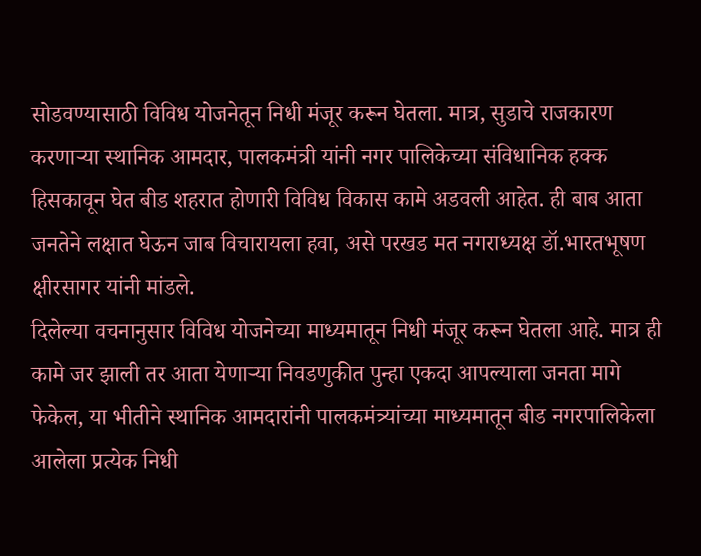सोडवण्यासाठी विविध योजनेतून निधी मंजूर करून घेतला. मात्र, सुडाचे राजकारण करणाऱ्या स्थानिक आमदार, पालकमंत्री यांनी नगर पालिकेच्या संविधानिक हक्क हिसकावून घेत बीड शहरात होणारी विविध विकास कामे अडवली आहेत. ही बाब आता जनतेने लक्षात घेऊन जाब विचारायला हवा, असे परखड मत नगराध्यक्ष डॉ.भारतभूषण क्षीरसागर यांनी मांडले.
दिलेल्या वचनानुसार विविध योजनेच्या माध्यमातून निधी मंजूर करून घेतला आहे. मात्र ही कामे जर झाली तर आता येणाऱ्या निवडणुकीत पुन्हा एकदा आपल्याला जनता मागे फेकेल, या भीतीने स्थानिक आमदारांनी पालकमंत्र्यांच्या माध्यमातून बीड नगरपालिकेला आलेला प्रत्येक निधी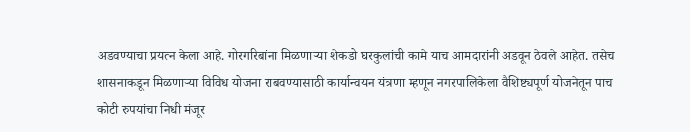अडवण्याचा प्रयत्न केला आहे. गोरगरिबांना मिळणाऱ्या शेकडो घरकुलांची कामे याच आमदारांनी अडवून ठेवले आहेत. तसेच शासनाकडून मिळणाऱ्या विविध योजना राबवण्यासाठी कार्यान्वयन यंत्रणा म्हणून नगरपालिकेला वैशिष्ट्यपूर्ण योजनेतून पाच कोटी रुपयांचा निधी मंजूर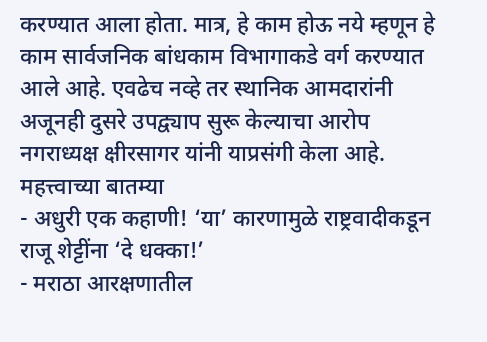करण्यात आला होता. मात्र, हे काम होऊ नये म्हणून हे काम सार्वजनिक बांधकाम विभागाकडे वर्ग करण्यात आले आहे. एवढेच नव्हे तर स्थानिक आमदारांनी अजूनही दुसरे उपद्व्याप सुरू केल्याचा आरोप नगराध्यक्ष क्षीरसागर यांनी याप्रसंगी केला आहे.
महत्त्वाच्या बातम्या
- अधुरी एक कहाणी! ‘या’ कारणामुळे राष्ट्रवादीकडून राजू शेट्टींना ‘दे धक्का!’
- मराठा आरक्षणातील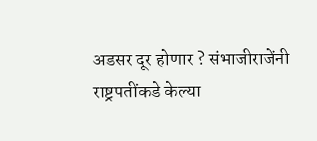अडसर दूर होणार ? संभाजीराजेंनी राष्ट्रपतींकडे केल्या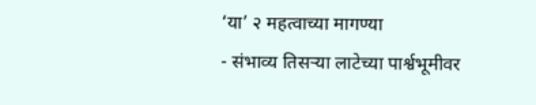‘या’ २ महत्वाच्या मागण्या
- संभाव्य तिसऱ्या लाटेच्या पार्श्वभूमीवर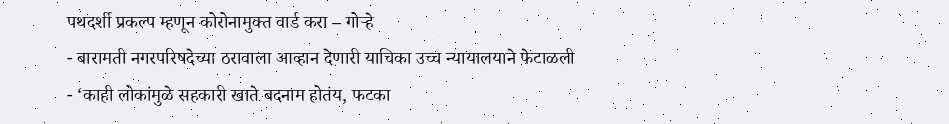पथदर्शी प्रकल्प म्हणून कोरोनामुक्त वार्ड करा – गोऱ्हे
- बारामती नगरपरिषदेच्या ठरावाला आव्हान देणारी याचिका उच्च न्यायालयाने फेटाळली
- ‘काही लोकांमुळे सहकारी खाते बदनाम होतंय, फटका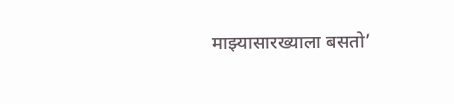माझ्यासारख्याला बसतो’